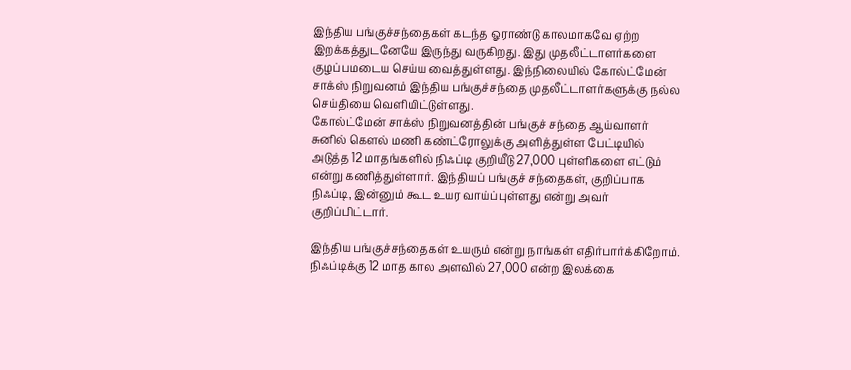இந்திய பங்குச்சந்தைகள் கடந்த ஓராண்டு காலமாகவே ஏற்ற இறக்கத்துடனேயே இருந்து வருகிறது. இது முதலீட்டாளர்களை குழப்பமடைய செய்ய வைத்துள்ளது. இந்நிலையில் கோல்ட்மேன் சாக்ஸ் நிறுவனம் இந்திய பங்குச்சந்தை முதலீட்டாளர்களுக்கு நல்ல செய்தியை வெளியிட்டுள்ளது.
கோல்ட்மேன் சாக்ஸ் நிறுவனத்தின் பங்குச் சந்தை ஆய்வாளர் சுனில் கௌல் மணி கண்ட்ரோலுக்கு அளித்துள்ள பேட்டியில் அடுத்த 12 மாதங்களில் நிஃப்டி குறியீடு 27,000 புள்ளிகளை எட்டும் என்று கணித்துள்ளார். இந்தியப் பங்குச் சந்தைகள், குறிப்பாக நிஃப்டி, இன்னும் கூட உயர வாய்ப்புள்ளது என்று அவர் குறிப்பிட்டார்.

இந்திய பங்குச்சந்தைகள் உயரும் என்று நாங்கள் எதிர்பார்க்கிறோம். நிஃப்டிக்கு 12 மாத கால அளவில் 27,000 என்ற இலக்கை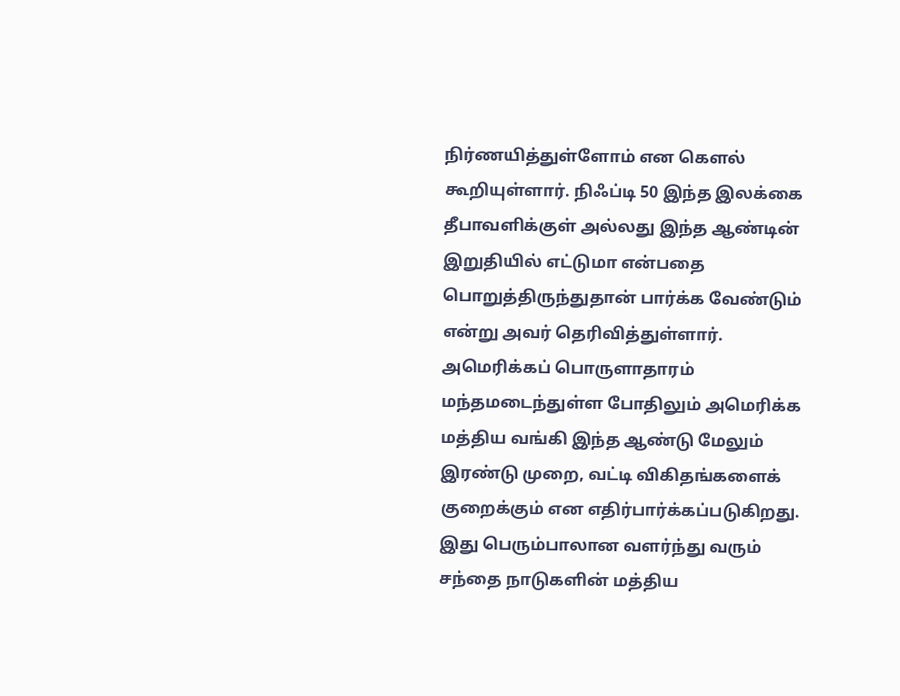நிர்ணயித்துள்ளோம் என கௌல் கூறியுள்ளார். நிஃப்டி 50 இந்த இலக்கை தீபாவளிக்குள் அல்லது இந்த ஆண்டின் இறுதியில் எட்டுமா என்பதை பொறுத்திருந்துதான் பார்க்க வேண்டும் என்று அவர் தெரிவித்துள்ளார்.
அமெரிக்கப் பொருளாதாரம் மந்தமடைந்துள்ள போதிலும் அமெரிக்க மத்திய வங்கி இந்த ஆண்டு மேலும் இரண்டு முறை, வட்டி விகிதங்களைக் குறைக்கும் என எதிர்பார்க்கப்படுகிறது. இது பெரும்பாலான வளர்ந்து வரும் சந்தை நாடுகளின் மத்திய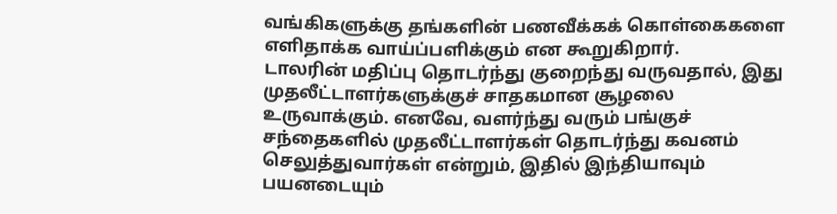வங்கிகளுக்கு தங்களின் பணவீக்கக் கொள்கைகளை எளிதாக்க வாய்ப்பளிக்கும் என கூறுகிறார்.
டாலரின் மதிப்பு தொடர்ந்து குறைந்து வருவதால், இது முதலீட்டாளர்களுக்குச் சாதகமான சூழலை உருவாக்கும். எனவே, வளர்ந்து வரும் பங்குச் சந்தைகளில் முதலீட்டாளர்கள் தொடர்ந்து கவனம் செலுத்துவார்கள் என்றும், இதில் இந்தியாவும் பயனடையும்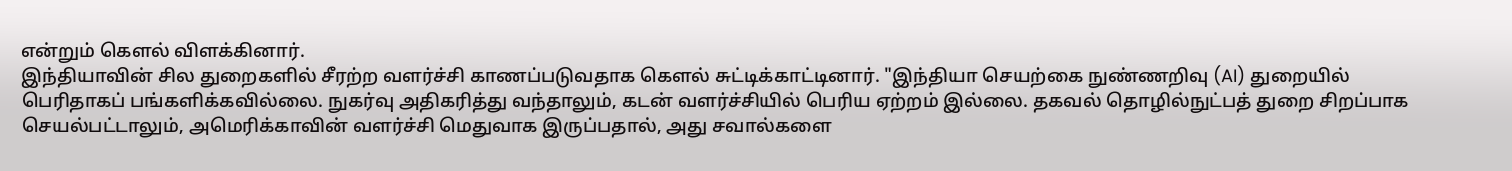என்றும் கௌல் விளக்கினார்.
இந்தியாவின் சில துறைகளில் சீரற்ற வளர்ச்சி காணப்படுவதாக கௌல் சுட்டிக்காட்டினார். "இந்தியா செயற்கை நுண்ணறிவு (AI) துறையில் பெரிதாகப் பங்களிக்கவில்லை. நுகர்வு அதிகரித்து வந்தாலும், கடன் வளர்ச்சியில் பெரிய ஏற்றம் இல்லை. தகவல் தொழில்நுட்பத் துறை சிறப்பாக செயல்பட்டாலும், அமெரிக்காவின் வளர்ச்சி மெதுவாக இருப்பதால், அது சவால்களை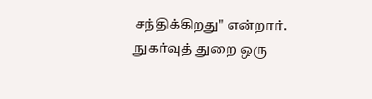சந்திக்கிறது" என்றார்.
நுகர்வுத் துறை ஒரு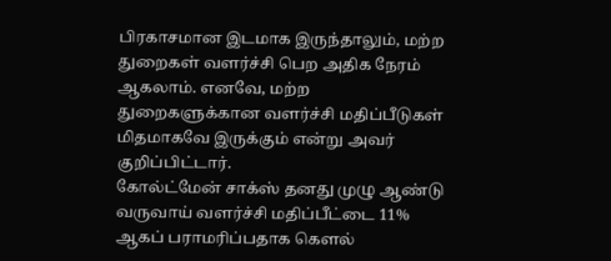பிரகாசமான இடமாக இருந்தாலும், மற்ற துறைகள் வளர்ச்சி பெற அதிக நேரம் ஆகலாம். எனவே, மற்ற துறைகளுக்கான வளர்ச்சி மதிப்பீடுகள் மிதமாகவே இருக்கும் என்று அவர் குறிப்பிட்டார்.
கோல்ட்மேன் சாக்ஸ் தனது முழு ஆண்டு வருவாய் வளர்ச்சி மதிப்பீட்டை 11% ஆகப் பராமரிப்பதாக கௌல்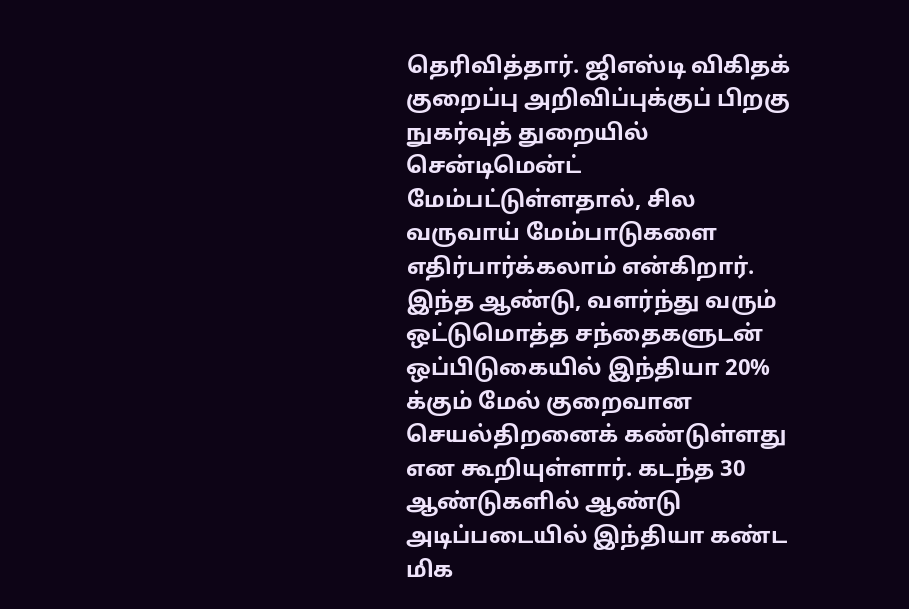தெரிவித்தார். ஜிஎஸ்டி விகிதக் குறைப்பு அறிவிப்புக்குப் பிறகு நுகர்வுத் துறையில் சென்டிமென்ட் மேம்பட்டுள்ளதால், சில வருவாய் மேம்பாடுகளை எதிர்பார்க்கலாம் என்கிறார். இந்த ஆண்டு, வளர்ந்து வரும் ஒட்டுமொத்த சந்தைகளுடன் ஒப்பிடுகையில் இந்தியா 20% க்கும் மேல் குறைவான செயல்திறனைக் கண்டுள்ளது என கூறியுள்ளார். கடந்த 30 ஆண்டுகளில் ஆண்டு அடிப்படையில் இந்தியா கண்ட மிக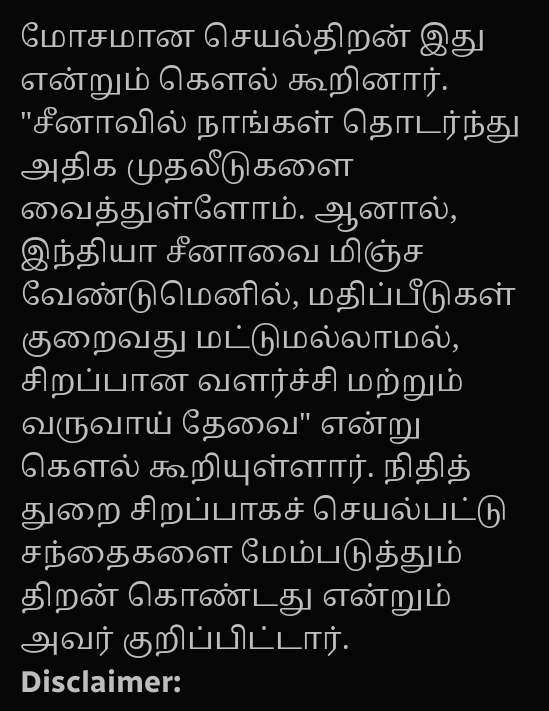மோசமான செயல்திறன் இது என்றும் கௌல் கூறினார்.
"சீனாவில் நாங்கள் தொடர்ந்து அதிக முதலீடுகளை வைத்துள்ளோம். ஆனால், இந்தியா சீனாவை மிஞ்ச வேண்டுமெனில், மதிப்பீடுகள் குறைவது மட்டுமல்லாமல், சிறப்பான வளர்ச்சி மற்றும் வருவாய் தேவை" என்று கௌல் கூறியுள்ளார். நிதித் துறை சிறப்பாகச் செயல்பட்டு சந்தைகளை மேம்படுத்தும் திறன் கொண்டது என்றும் அவர் குறிப்பிட்டார்.
Disclaimer: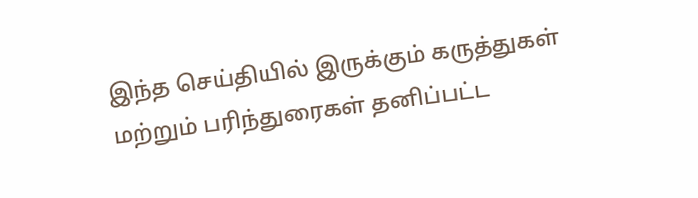இந்த செய்தியில் இருக்கும் கருத்துகள் மற்றும் பரிந்துரைகள் தனிப்பட்ட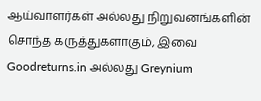ஆய்வாளர்கள் அல்லது நிறுவனங்களின் சொந்த கருத்துகளாகும், இவை Goodreturns.in அல்லது Greynium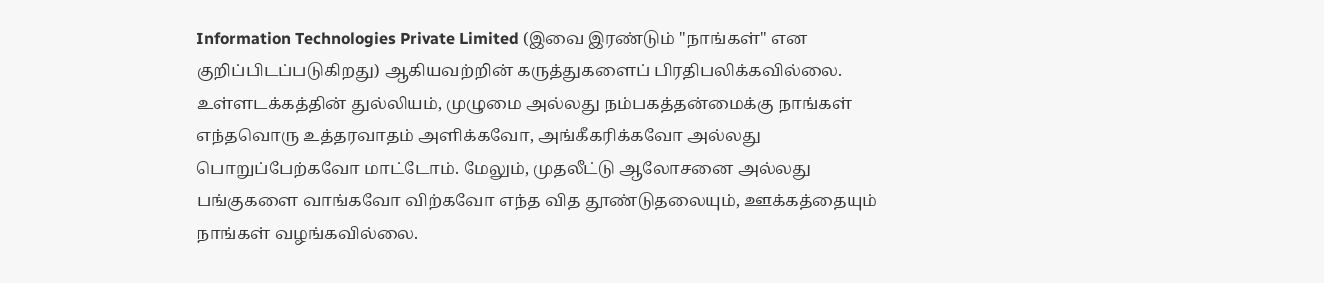Information Technologies Private Limited (இவை இரண்டும் "நாங்கள்" என குறிப்பிடப்படுகிறது) ஆகியவற்றின் கருத்துகளைப் பிரதிபலிக்கவில்லை. உள்ளடக்கத்தின் துல்லியம், முழுமை அல்லது நம்பகத்தன்மைக்கு நாங்கள் எந்தவொரு உத்தரவாதம் அளிக்கவோ, அங்கீகரிக்கவோ அல்லது பொறுப்பேற்கவோ மாட்டோம். மேலும், முதலீட்டு ஆலோசனை அல்லது பங்குகளை வாங்கவோ விற்கவோ எந்த வித தூண்டுதலையும், ஊக்கத்தையும் நாங்கள் வழங்கவில்லை.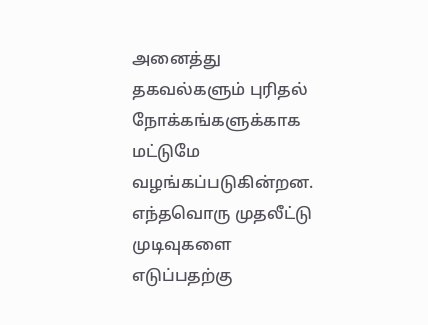அனைத்து தகவல்களும் புரிதல் நோக்கங்களுக்காக மட்டுமே வழங்கப்படுகின்றன. எந்தவொரு முதலீட்டு முடிவுகளை எடுப்பதற்கு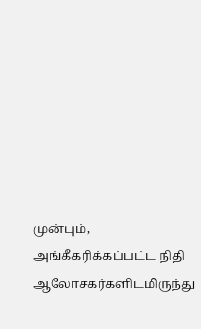முன்பும், அங்கீகரிக்கப்பட்ட நிதி ஆலோசகர்களிடமிருந்து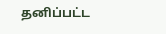தனிப்பட்ட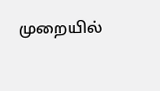முறையில்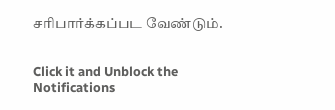சரிபார்க்கப்பட வேண்டும்.


Click it and Unblock the Notifications